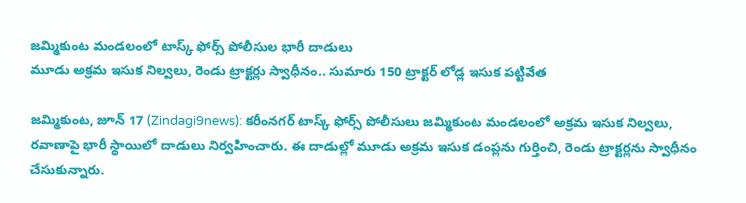జమ్మికుంట మండలంలో టాస్క్ ఫోర్స్ పోలీసుల భారీ దాడులు
మూడు అక్రమ ఇసుక నిల్వలు, రెండు ట్రాక్టర్లు స్వాధీనం.. సుమారు 150 ట్రాక్టర్ లోడ్ల ఇసుక పట్టివేత

జమ్మికుంట, జూన్ 17 (Zindagi9news): కరీంనగర్ టాస్క్ ఫోర్స్ పోలీసులు జమ్మికుంట మండలంలో అక్రమ ఇసుక నిల్వలు, రవాణాపై భారీ స్థాయిలో దాడులు నిర్వహించారు. ఈ దాడుల్లో మూడు అక్రమ ఇసుక డంప్లను గుర్తించి, రెండు ట్రాక్టర్లను స్వాధీనం చేసుకున్నారు.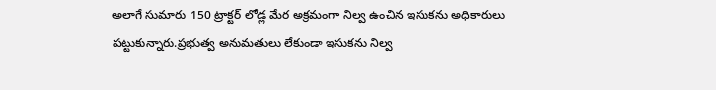అలాగే సుమారు 150 ట్రాక్టర్ లోడ్ల మేర అక్రమంగా నిల్వ ఉంచిన ఇసుకను అధికారులు పట్టుకున్నారు.ప్రభుత్వ అనుమతులు లేకుండా ఇసుకను నిల్వ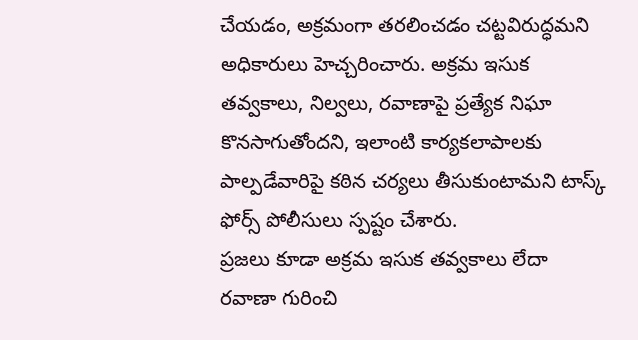చేయడం, అక్రమంగా తరలించడం చట్టవిరుద్ధమని అధికారులు హెచ్చరించారు. అక్రమ ఇసుక తవ్వకాలు, నిల్వలు, రవాణాపై ప్రత్యేక నిఘా కొనసాగుతోందని, ఇలాంటి కార్యకలాపాలకు పాల్పడేవారిపై కఠిన చర్యలు తీసుకుంటామని టాస్క్ ఫోర్స్ పోలీసులు స్పష్టం చేశారు.
ప్రజలు కూడా అక్రమ ఇసుక తవ్వకాలు లేదా రవాణా గురించి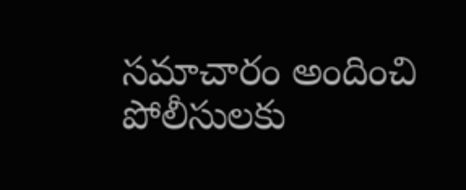సమాచారం అందించి పోలీసులకు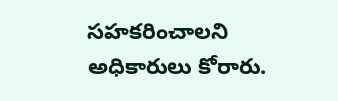సహకరించాలని అధికారులు కోరారు.